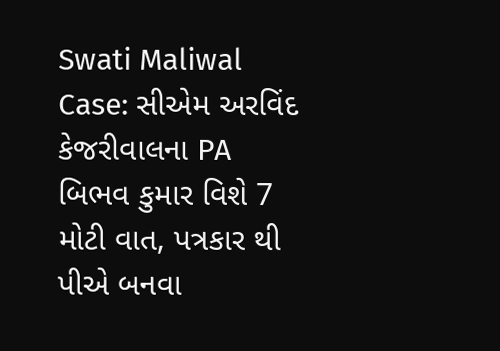Swati Maliwal Case: સીએમ અરવિંદ કેજરીવાલના PA બિભવ કુમાર વિશે 7 મોટી વાત, પત્રકાર થી પીએ બનવા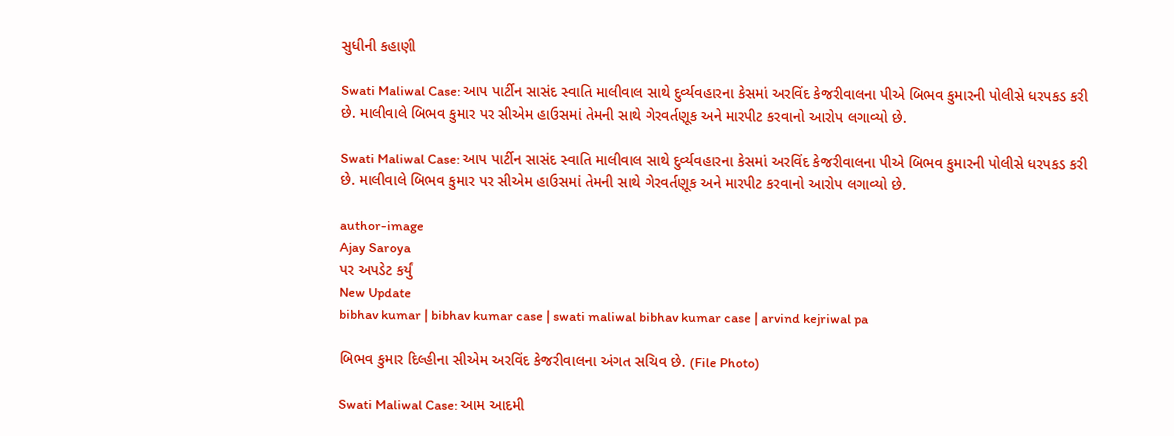સુધીની કહાણી

Swati Maliwal Case: આપ પાર્ટીન સાસંદ સ્વાતિ માલીવાલ સાથે દુર્વ્યવહારના કેસમાં અરવિંદ કેજરીવાલના પીએ બિભવ કુમારની પોલીસે ધરપકડ કરી છે. માલીવાલે બિભવ કુમાર પર સીએમ હાઉસમાં તેમની સાથે ગેરવર્તણૂક અને મારપીટ કરવાનો આરોપ લગાવ્યો છે.

Swati Maliwal Case: આપ પાર્ટીન સાસંદ સ્વાતિ માલીવાલ સાથે દુર્વ્યવહારના કેસમાં અરવિંદ કેજરીવાલના પીએ બિભવ કુમારની પોલીસે ધરપકડ કરી છે. માલીવાલે બિભવ કુમાર પર સીએમ હાઉસમાં તેમની સાથે ગેરવર્તણૂક અને મારપીટ કરવાનો આરોપ લગાવ્યો છે.

author-image
Ajay Saroya
પર અપડેટ કર્યું
New Update
bibhav kumar | bibhav kumar case | swati maliwal bibhav kumar case | arvind kejriwal pa

બિભવ કુમાર દિલ્હીના સીએમ અરવિંદ કેજરીવાલના અંગત સચિવ છે. (File Photo)

Swati Maliwal Case: આમ આદમી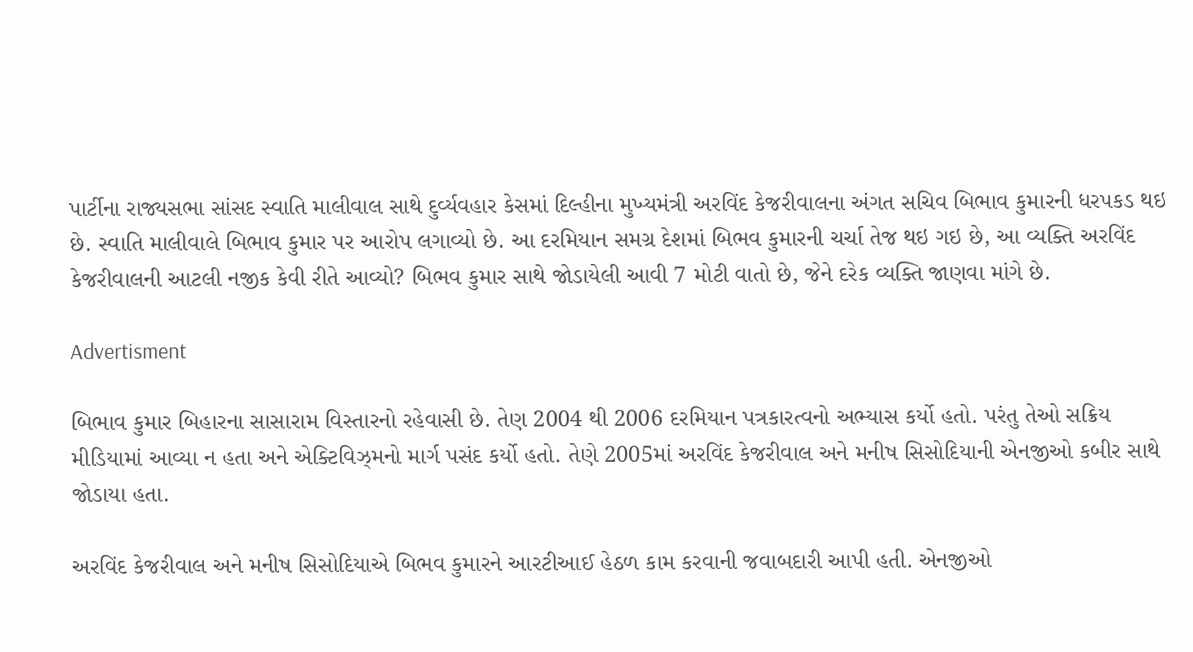પાર્ટીના રાજ્યસભા સાંસદ સ્વાતિ માલીવાલ સાથે દુર્વ્યવહાર કેસમાં દિલ્હીના મુખ્યમંત્રી અરવિંદ કેજરીવાલના અંગત સચિવ બિભાવ કુમારની ધરપકડ થઇ છે. સ્વાતિ માલીવાલે બિભાવ કુમાર પર આરોપ લગાવ્યો છે. આ દરમિયાન સમગ્ર દેશમાં બિભવ કુમારની ચર્ચા તેજ થઇ ગઇ છે, આ વ્યક્તિ અરવિંદ કેજરીવાલની આટલી નજીક કેવી રીતે આવ્યો? બિભવ કુમાર સાથે જોડાયેલી આવી 7 મોટી વાતો છે, જેને દરેક વ્યક્તિ જાણવા માંગે છે.

Advertisment

બિભાવ કુમાર બિહારના સાસારામ વિસ્તારનો રહેવાસી છે. તેણ 2004 થી 2006 દરમિયાન પત્રકારત્વનો અભ્યાસ કર્યો હતો. પરંતુ તેઓ સક્રિય મીડિયામાં આવ્યા ન હતા અને એક્ટિવિઝ્મનો માર્ગ પસંદ કર્યો હતો. તેણે 2005માં અરવિંદ કેજરીવાલ અને મનીષ સિસોદિયાની એનજીઓ કબીર સાથે જોડાયા હતા.

અરવિંદ કેજરીવાલ અને મનીષ સિસોદિયાએ બિભવ કુમારને આરટીઆઈ હેઠળ કામ કરવાની જવાબદારી આપી હતી. એનજીઓ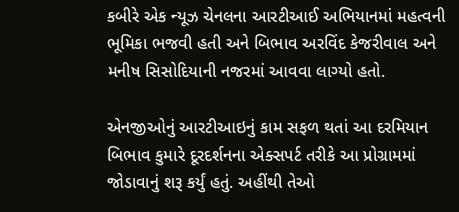કબીરે એક ન્યૂઝ ચેનલના આરટીઆઈ અભિયાનમાં મહત્વની ભૂમિકા ભજવી હતી અને બિભાવ અરવિંદ કેજરીવાલ અને મનીષ સિસોદિયાની નજરમાં આવવા લાગ્યો હતો.

એનજીઓનું આરટીઆઇનું કામ સફળ થતાં આ દરમિયાન બિભાવ કુમારે દૂરદર્શનના એક્સપર્ટ તરીકે આ પ્રોગ્રામમાં જોડાવાનું શરૂ કર્યું હતું. અહીંથી તેઓ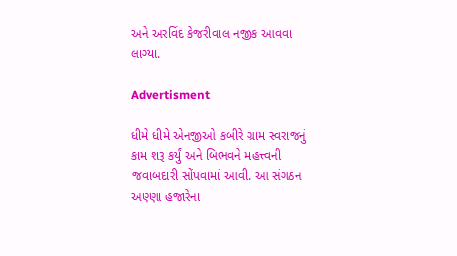અને અરવિંદ કેજરીવાલ નજીક આવવા લાગ્યા.

Advertisment

ધીમે ધીમે એનજીઓ કબીરે ગ્રામ સ્વરાજનું કામ શરૂ કર્યું અને બિભવને મહત્ત્વની જવાબદારી સોંપવામાં આવી. આ સંગઠન અણ્ણા હજારેના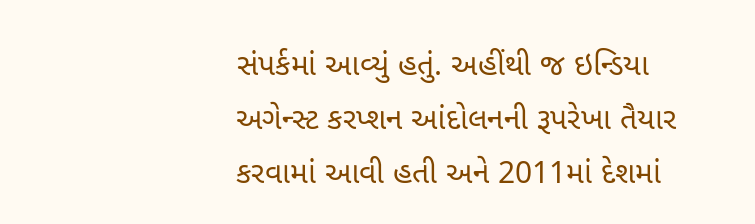સંપર્કમાં આવ્યું હતું. અહીંથી જ ઇન્ડિયા અગેન્સ્ટ કરપ્શન આંદોલનની રૂપરેખા તૈયાર કરવામાં આવી હતી અને 2011માં દેશમાં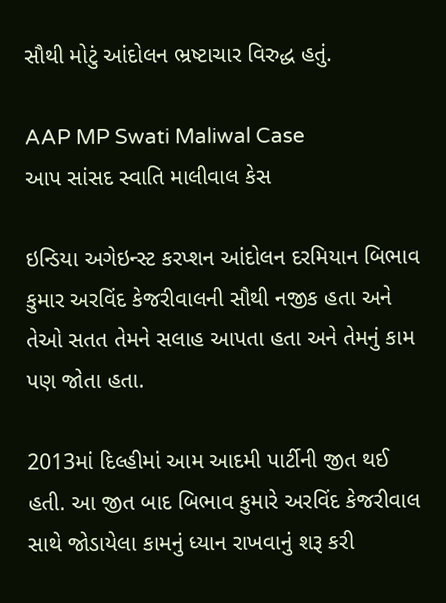સૌથી મોટું આંદોલન ભ્રષ્ટાચાર વિરુદ્ધ હતું.

AAP MP Swati Maliwal Case
આપ સાંસદ સ્વાતિ માલીવાલ કેસ

ઇન્ડિયા અગેઇન્સ્ટ કરપ્શન આંદોલન દરમિયાન બિભાવ કુમાર અરવિંદ કેજરીવાલની સૌથી નજીક હતા અને તેઓ સતત તેમને સલાહ આપતા હતા અને તેમનું કામ પણ જોતા હતા.

2013માં દિલ્હીમાં આમ આદમી પાર્ટીની જીત થઈ હતી. આ જીત બાદ બિભાવ કુમારે અરવિંદ કેજરીવાલ સાથે જોડાયેલા કામનું ધ્યાન રાખવાનું શરૂ કરી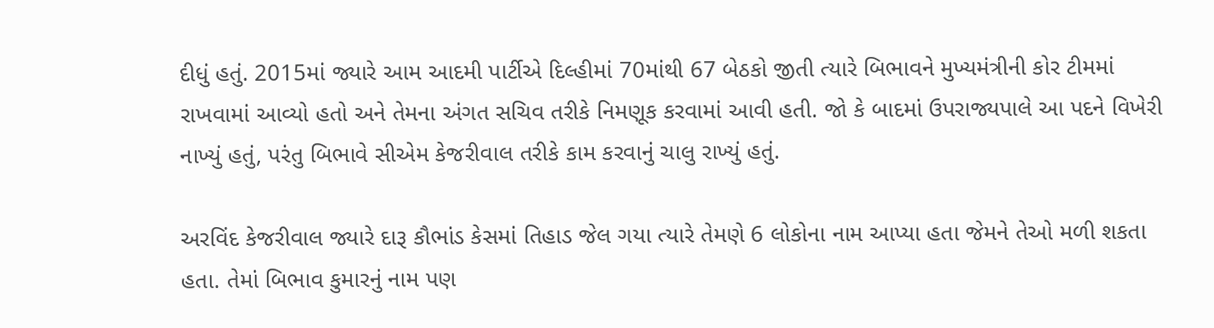દીધું હતું. 2015માં જ્યારે આમ આદમી પાર્ટીએ દિલ્હીમાં 70માંથી 67 બેઠકો જીતી ત્યારે બિભાવને મુખ્યમંત્રીની કોર ટીમમાં રાખવામાં આવ્યો હતો અને તેમના અંગત સચિવ તરીકે નિમણૂક કરવામાં આવી હતી. જો કે બાદમાં ઉપરાજ્યપાલે આ પદને વિખેરી નાખ્યું હતું, પરંતુ બિભાવે સીએમ કેજરીવાલ તરીકે કામ કરવાનું ચાલુ રાખ્યું હતું.

અરવિંદ કેજરીવાલ જ્યારે દારૂ કૌભાંડ કેસમાં તિહાડ જેલ ગયા ત્યારે તેમણે 6 લોકોના નામ આપ્યા હતા જેમને તેઓ મળી શકતા હતા. તેમાં બિભાવ કુમારનું નામ પણ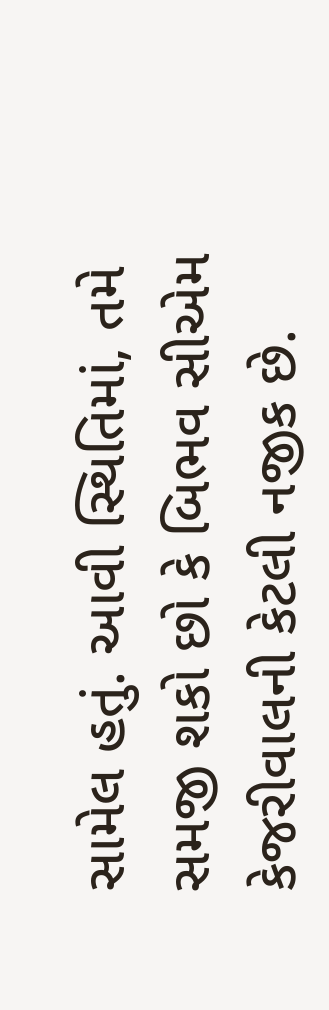સામેલ હતું. આવી સ્થિતિમાં, તમે સમજી શકો છો કે બિભવ સીએમ કેજરીવાલની કેટલી નજીક છે.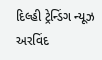દિલ્હી ટ્રેન્ડિંગ ન્યૂઝ અરવિંદ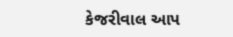કેજરીવાલ આપ